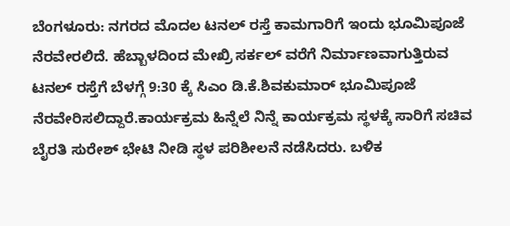ಬೆಂಗಳೂರು: ನಗರದ ಮೊದಲ ಟನಲ್ ರಸ್ತೆ ಕಾಮಗಾರಿಗೆ ಇಂದು ಭೂಮಿಪೂಜೆ ನೆರವೇರಲಿದೆ. ಹೆಬ್ಬಾಳದಿಂದ ಮೇಖ್ರಿ ಸರ್ಕಲ್ ವರೆಗೆ ನಿರ್ಮಾಣವಾಗುತ್ತಿರುವ ಟನಲ್ ರಸ್ತೆಗೆ ಬೆಳಗ್ಗೆ 9:30 ಕ್ಕೆ ಸಿಎಂ ಡಿ.ಕೆ.ಶಿವಕುಮಾರ್ ಭೂಮಿಪೂಜೆ ನೆರವೇರಿಸಲಿದ್ದಾರೆ.ಕಾರ್ಯಕ್ರಮ ಹಿನ್ನೆಲೆ ನಿನ್ನೆ ಕಾರ್ಯಕ್ರಮ ಸ್ಥಳಕ್ಕೆ ಸಾರಿಗೆ ಸಚಿವ ಬೈರತಿ ಸುರೇಶ್ ಭೇಟಿ ನೀಡಿ ಸ್ಥಳ ಪರಿಶೀಲನೆ ನಡೆಸಿದರು. ಬಳಿಕ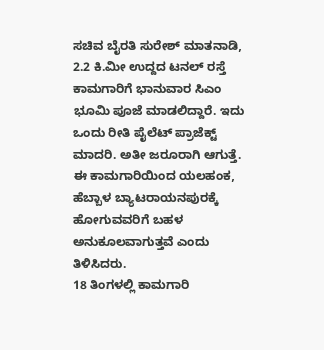ಸಚಿವ ಬೈರತಿ ಸುರೇಶ್ ಮಾತನಾಡಿ, 2.2 ಕಿ.ಮೀ ಉದ್ದದ ಟನಲ್ ರಸ್ತೆ ಕಾಮಗಾರಿಗೆ ಭಾನುವಾರ ಸಿಎಂ ಭೂಮಿ ಪೂಜೆ ಮಾಡಲಿದ್ದಾರೆ. ಇದು ಒಂದು ರೀತಿ ಪೈಲೆಟ್ ಪ್ರಾಜೆಕ್ಟ್ ಮಾದರಿ. ಅತೀ ಜರೂರಾಗಿ ಆಗುತ್ತೆ. ಈ ಕಾಮಗಾರಿಯಿಂದ ಯಲಹಂಕ, ಹೆಬ್ಬಾಳ ಬ್ಯಾಟರಾಯನಪುರಕ್ಕೆ ಹೋಗುವವರಿಗೆ ಬಹಳ ಅನುಕೂಲವಾಗುತ್ತವೆ ಎಂದು ತಿಳಿಸಿದರು.
18 ತಿಂಗಳಲ್ಲಿ ಕಾಮಗಾರಿ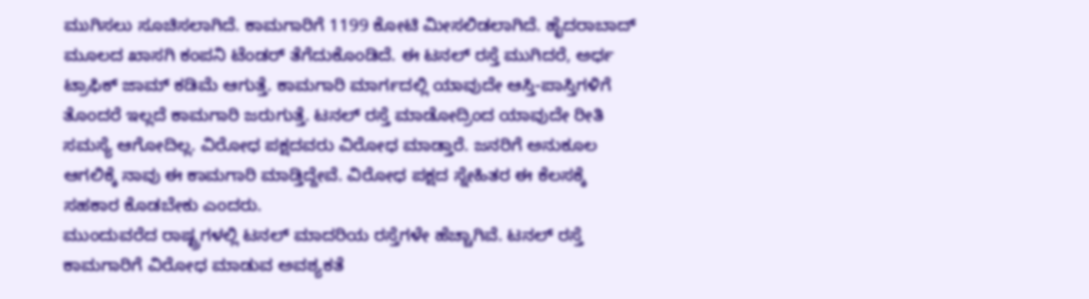ಮುಗಿಸಲು ಸೂಚಿಸಲಾಗಿದೆ. ಕಾಮಗಾರಿಗೆ 1199 ಕೋಟಿ ಮೀಸಲಿಡಲಾಗಿದೆ. ಹೈದರಾಬಾದ್ ಮೂಲದ ಖಾಸಗಿ ಕಂಪನಿ ಟೆಂಡರ್ ತೆಗೆದುಕೊಂಡಿದೆ. ಈ ಟನಲ್ ರಸ್ತೆ ಮುಗಿದರೆ, ಅರ್ಧ ಟ್ರಾಫಿಕ್ ಜಾಮ್ ಕಡಿಮೆ ಆಗುತ್ತೆ. ಕಾಮಗಾರಿ ಮಾರ್ಗದಲ್ಲಿ ಯಾವುದೇ ಆಸ್ತಿ-ಪಾಸ್ತಿಗಳಿಗೆ ತೊಂದರೆ ಇಲ್ಲದೆ ಕಾಮಗಾರಿ ಜರುಗುತ್ತೆ. ಟನಲ್ ರಸ್ತೆ ಮಾಡೋದ್ರಿಂದ ಯಾವುದೇ ರೀತಿ ಸಮಸ್ಯೆ ಆಗೋದಿಲ್ಲ. ವಿರೋಧ ಪಕ್ಷದವರು ವಿರೋಧ ಮಾಡ್ತಾರೆ. ಜನರಿಗೆ ಅನುಕೂಲ ಆಗಲಿಕ್ಕೆ ನಾವು ಈ ಕಾಮಗಾರಿ ಮಾಡ್ತಿದ್ದೇವೆ. ವಿರೋಧ ಪಕ್ಷದ ಸ್ನೇಹಿತರ ಈ ಕೆಲಸಕ್ಕೆ ಸಹಕಾರ ಕೊಡಬೇಕು ಎಂದರು.
ಮುಂದುವರೆದ ರಾಷ್ಟ್ರಗಳಲ್ಲಿ ಟನಲ್ ಮಾದರಿಯ ರಸ್ತೆಗಳೇ ಹೆಚ್ಚಾಗಿವೆ. ಟನಲ್ ರಸ್ತೆ ಕಾಮಗಾರಿಗೆ ವಿರೋಧ ಮಾಡುವ ಅವಶ್ಯಕತೆ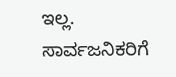ಇಲ್ಲ. ಸಾರ್ವಜನಿಕರಿಗೆ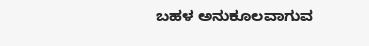ಬಹಳ ಅನುಕೂಲವಾಗುವ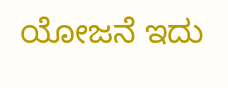ಯೋಜನೆ ಇದು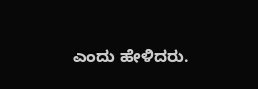ಎಂದು ಹೇಳಿದರು.